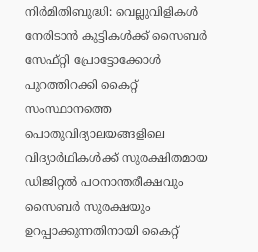നിർമിതിബുദ്ധി: വെല്ലുവിളികൾ നേരിടാൻ കുട്ടികൾക്ക് സൈബർ സേഫ്റ്റി പ്രോട്ടോക്കോൾ പുറത്തിറക്കി കൈറ്റ്
സംസ്ഥാനത്തെ പൊതുവിദ്യാലയങ്ങളിലെ വിദ്യാർഥികൾക്ക് സുരക്ഷിതമായ ഡിജിറ്റൽ പഠനാന്തരീക്ഷവും സൈബർ സുരക്ഷയും ഉറപ്പാക്കുന്നതിനായി കൈറ്റ്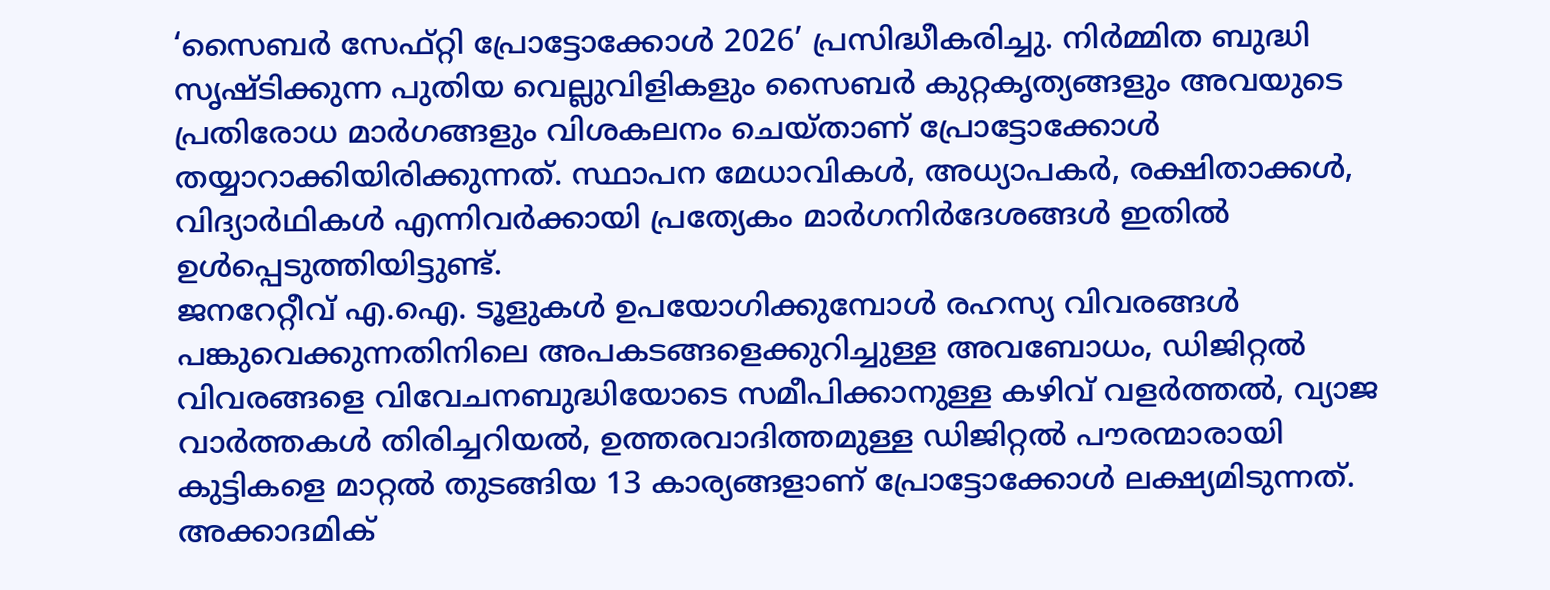‘സൈബർ സേഫ്റ്റി പ്രോട്ടോക്കോൾ 2026’ പ്രസിദ്ധീകരിച്ചു. നിർമ്മിത ബുദ്ധി സൃഷ്ടിക്കുന്ന പുതിയ വെല്ലുവിളികളും സൈബർ കുറ്റകൃത്യങ്ങളും അവയുടെ പ്രതിരോധ മാർഗങ്ങളും വിശകലനം ചെയ്താണ് പ്രോട്ടോക്കോൾ തയ്യാറാക്കിയിരിക്കുന്നത്. സ്ഥാപന മേധാവികൾ, അധ്യാപകർ, രക്ഷിതാക്കൾ, വിദ്യാർഥികൾ എന്നിവർക്കായി പ്രത്യേകം മാർഗനിർദേശങ്ങൾ ഇതിൽ ഉൾപ്പെടുത്തിയിട്ടുണ്ട്.
ജനറേറ്റീവ് എ.ഐ. ടൂളുകൾ ഉപയോഗിക്കുമ്പോൾ രഹസ്യ വിവരങ്ങൾ പങ്കുവെക്കുന്നതിനിലെ അപകടങ്ങളെക്കുറിച്ചുള്ള അവബോധം, ഡിജിറ്റൽ വിവരങ്ങളെ വിവേചനബുദ്ധിയോടെ സമീപിക്കാനുള്ള കഴിവ് വളർത്തൽ, വ്യാജ വാർത്തകൾ തിരിച്ചറിയൽ, ഉത്തരവാദിത്തമുള്ള ഡിജിറ്റൽ പൗരന്മാരായി കുട്ടികളെ മാറ്റൽ തുടങ്ങിയ 13 കാര്യങ്ങളാണ് പ്രോട്ടോക്കോൾ ലക്ഷ്യമിടുന്നത്. അക്കാദമിക്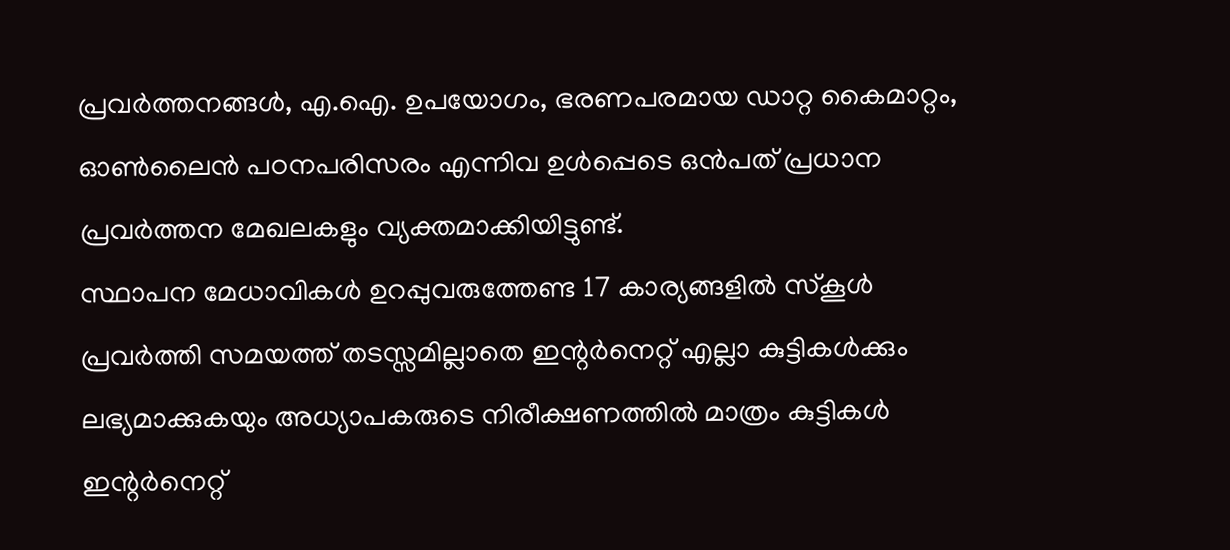പ്രവർത്തനങ്ങൾ, എ.ഐ. ഉപയോഗം, ഭരണപരമായ ഡാറ്റ കൈമാറ്റം, ഓൺലൈൻ പഠനപരിസരം എന്നിവ ഉൾപ്പെടെ ഒൻപത് പ്രധാന പ്രവർത്തന മേഖലകളും വ്യക്തമാക്കിയിട്ടുണ്ട്.
സ്ഥാപന മേധാവികൾ ഉറപ്പുവരുത്തേണ്ട 17 കാര്യങ്ങളിൽ സ്കൂൾ പ്രവർത്തി സമയത്ത് തടസ്സമില്ലാതെ ഇന്റർനെറ്റ് എല്ലാ കുട്ടികൾക്കും ലഭ്യമാക്കുകയും അധ്യാപകരുടെ നിരീക്ഷണത്തിൽ മാത്രം കുട്ടികൾ ഇന്റർനെറ്റ്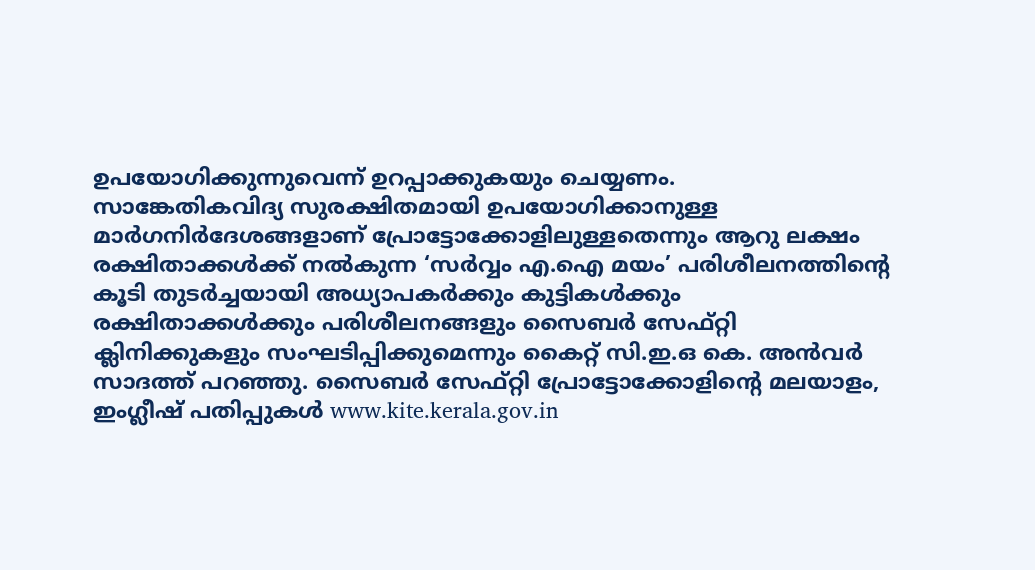ഉപയോഗിക്കുന്നുവെന്ന് ഉറപ്പാക്കുകയും ചെയ്യണം.
സാങ്കേതികവിദ്യ സുരക്ഷിതമായി ഉപയോഗിക്കാനുള്ള മാർഗനിർദേശങ്ങളാണ് പ്രോട്ടോക്കോളിലുള്ളതെന്നും ആറു ലക്ഷം രക്ഷിതാക്കൾക്ക് നൽകുന്ന ‘സർവ്വം എ.ഐ മയം’ പരിശീലനത്തിന്റെ കൂടി തുടർച്ചയായി അധ്യാപകർക്കും കുട്ടികൾക്കും രക്ഷിതാക്കൾക്കും പരിശീലനങ്ങളും സൈബർ സേഫ്റ്റി ക്ലിനിക്കുകളും സംഘടിപ്പിക്കുമെന്നും കൈറ്റ് സി.ഇ.ഒ കെ. അൻവർ സാദത്ത് പറഞ്ഞു. സൈബർ സേഫ്റ്റി പ്രോട്ടോക്കോളിന്റെ മലയാളം, ഇംഗ്ലീഷ് പതിപ്പുകൾ www.kite.kerala.gov.in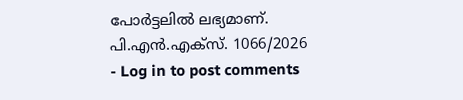പോർട്ടലിൽ ലഭ്യമാണ്.
പി.എൻ.എക്സ്. 1066/2026
- Log in to post comments